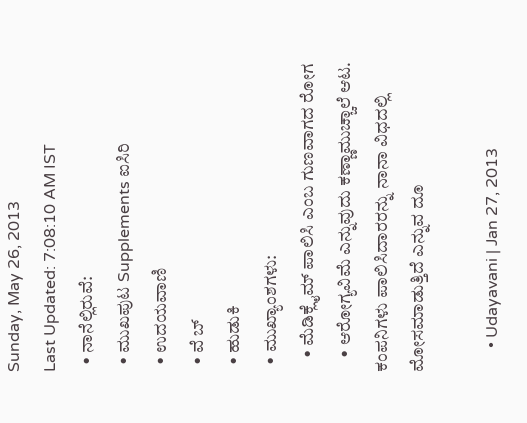Sunday, May 26, 2013
Last Updated: 7:08:10 AM IST
  • ನಾನೆಲ್ಲಿರುವೆ:
  • ಮುಖಪುಟ Supplements ಐಸಿರಿ
  • ಉದಯವಾಣಿ
  • ವೆ ಬ್
  • ಹುಡುಕಿ
  • ಮುಖ್ಯಾಂಶಗಳು:
    • ಮೆಡಿಕ್ಲೈಮ್‌ ಪಾಲಿಸಿ ಎಂಬ ಗುಣವಾಗದ ರೋಗ
    • ಆರೋಗ್ಯವಿಮೆ ಎನ್ನುವುದು ಕಣ್ಣಾಮುಚ್ಚಾಲೆ ಆಟ. ಕಂಪನಿಗಳು ಪಾಲಿಸಿದಾರರನ್ನು ನಾನಾ ವಿಧದಲ್ಲಿ ಮೋಸಮಾಡುತ್ತಿದೆ ಎನ್ನುವ ದೂ

      • Udayavani | Jan 27, 2013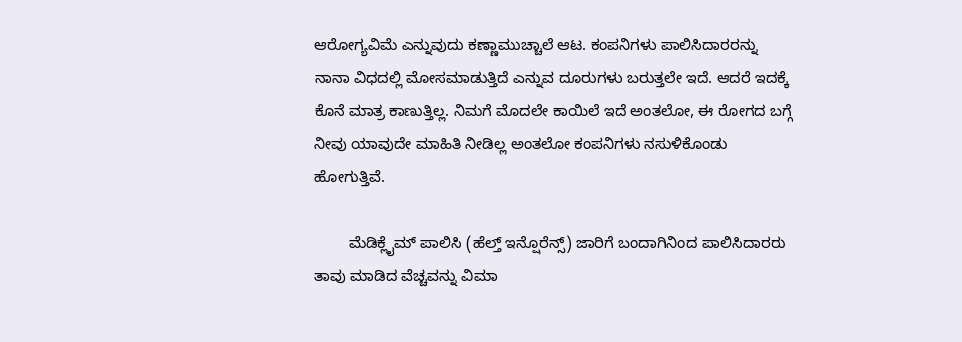ಆರೋಗ್ಯವಿಮೆ ಎನ್ನುವುದು ಕಣ್ಣಾಮುಚ್ಚಾಲೆ ಆಟ. ಕಂಪನಿಗಳು ಪಾಲಿಸಿದಾರರನ್ನು ನಾನಾ ವಿಧದಲ್ಲಿ ಮೋಸಮಾಡುತ್ತಿದೆ ಎನ್ನುವ ದೂರುಗಳು ಬರುತ್ತಲೇ ಇದೆ. ಆದರೆ ಇದಕ್ಕೆ ಕೊನೆ ಮಾತ್ರ ಕಾಣುತ್ತಿಲ್ಲ. ನಿಮಗೆ ಮೊದಲೇ ಕಾಯಿಲೆ ಇದೆ ಅಂತಲೋ, ಈ ರೋಗದ ಬಗ್ಗೆ ನೀವು ಯಾವುದೇ ಮಾಹಿತಿ ನೀಡಿಲ್ಲ ಅಂತಲೋ ಕಂಪನಿಗಳು ನಸುಳಿಕೊಂಡು ಹೋಗುತ್ತಿವೆ.

        ಮೆಡಿಕ್ಲೈಮ್‌ ಪಾಲಿಸಿ (ಹೆಲ್ತ್‌ ಇನ್ಷೊರೆನ್ಸ್‌) ಜಾರಿಗೆ ಬಂದಾಗಿನಿಂದ ಪಾಲಿಸಿದಾರರು ತಾವು ಮಾಡಿದ ವೆಚ್ಚವನ್ನು ವಿಮಾ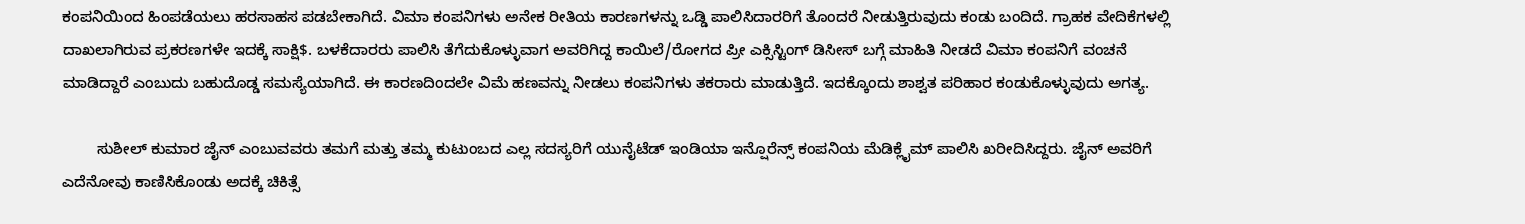ಕಂಪನಿಯಿಂದ ಹಿಂಪಡೆಯಲು ಹರಸಾಹಸ ಪಡಬೇಕಾಗಿದೆ. ವಿಮಾ ಕಂಪನಿಗಳು ಅನೇಕ ರೀತಿಯ ಕಾರಣಗಳನ್ನು ಒಡ್ಡಿ ಪಾಲಿಸಿದಾರರಿಗೆ ತೊಂದರೆ ನೀಡುತ್ತಿರುವುದು ಕಂಡು ಬಂದಿದೆ. ಗ್ರಾಹಕ ವೇದಿಕೆಗಳಲ್ಲಿ ದಾಖಲಾಗಿರುವ ಪ್ರಕರಣಗಳೇ ಇದಕ್ಕೆ ಸಾಕ್ಷಿ$. ಬಳಕೆದಾರರು ಪಾಲಿಸಿ ತೆಗೆದುಕೊಳ್ಳುವಾಗ ಅವರಿಗಿದ್ದ ಕಾಯಿಲೆ/ರೋಗದ ಪ್ರೀ ಎಕ್ಸಿಸ್ಟಿಂಗ್‌ ಡಿಸೀಸ್‌ ಬಗ್ಗೆ ಮಾಹಿತಿ ನೀಡದೆ ವಿಮಾ ಕಂಪನಿಗೆ ವಂಚನೆ ಮಾಡಿದ್ದಾರೆ ಎಂಬುದು ಬಹುದೊಡ್ಡ ಸಮಸ್ಯೆಯಾಗಿದೆ. ಈ ಕಾರಣದಿಂದಲೇ ವಿಮೆ ಹಣವನ್ನು ನೀಡಲು ಕಂಪನಿಗಳು ತಕರಾರು ಮಾಡುತ್ತಿದೆ. ಇದಕ್ಕೊಂದು ಶಾಶ್ವತ ಪರಿಹಾರ ಕಂಡುಕೊಳ್ಳುವುದು ಅಗತ್ಯ.

        ಸುಶೀಲ್‌ ಕುಮಾರ ಜೈನ್‌ ಎಂಬುವವರು ತಮಗೆ ಮತ್ತು ತಮ್ಮ ಕುಟುಂಬದ ಎಲ್ಲ ಸದಸ್ಯರಿಗೆ ಯುನೈಟೆಡ್‌ ಇಂಡಿಯಾ ಇನ್ಷೊರೆನ್ಸ್‌ ಕಂಪನಿಯ ಮೆಡಿಕ್ಲೈಮ್‌ ಪಾಲಿಸಿ ಖರೀದಿಸಿದ್ದರು. ಜೈನ್‌ ಅವರಿಗೆ ಎದೆನೋವು ಕಾಣಿಸಿಕೊಂಡು ಅದಕ್ಕೆ ಚಿಕಿತ್ಸೆ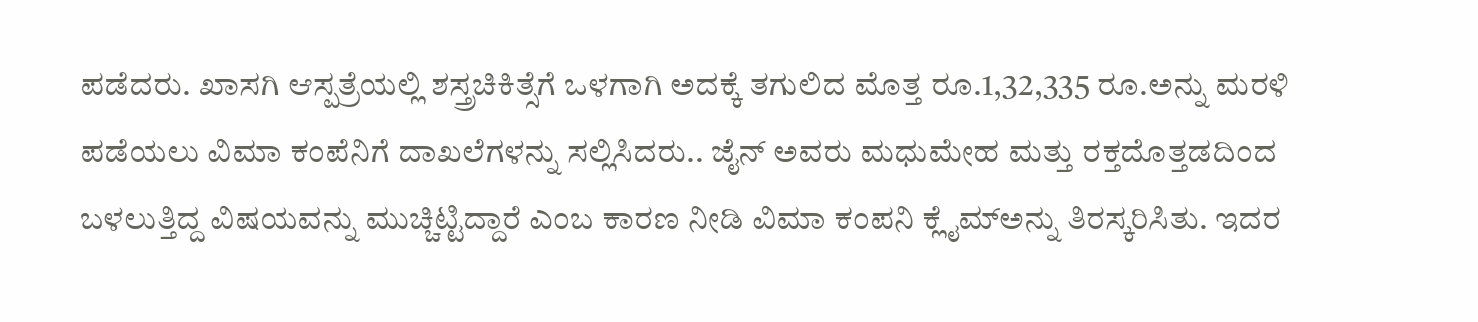ಪಡೆದರು. ಖಾಸಗಿ ಆಸ್ಪತ್ರೆಯಲ್ಲಿ ಶಸ್ತ್ರಚಿಕಿತ್ಸೆಗೆ ಒಳಗಾಗಿ ಅದಕ್ಕೆ ತಗುಲಿದ ಮೊತ್ತ ರೂ.1,32,335 ರೂ.ಅನ್ನು ಮರಳಿ ಪಡೆಯಲು ವಿಮಾ ಕಂಪೆನಿಗೆ ದಾಖಲೆಗಳನ್ನು ಸಲ್ಲಿಸಿದರು.. ಜೈನ್‌ ಅವರು ಮಧುಮೇಹ ಮತ್ತು ರಕ್ತದೊತ್ತಡದಿಂದ ಬಳಲುತ್ತಿದ್ದ ವಿಷಯವನ್ನು ಮುಚ್ಚಿಟ್ಟಿದ್ದಾರೆ ಎಂಬ ಕಾರಣ ನೀಡಿ ವಿಮಾ ಕಂಪನಿ ಕ್ಲೈಮ್‌ಅನ್ನು ತಿರಸ್ಕರಿಸಿತು. ಇದರ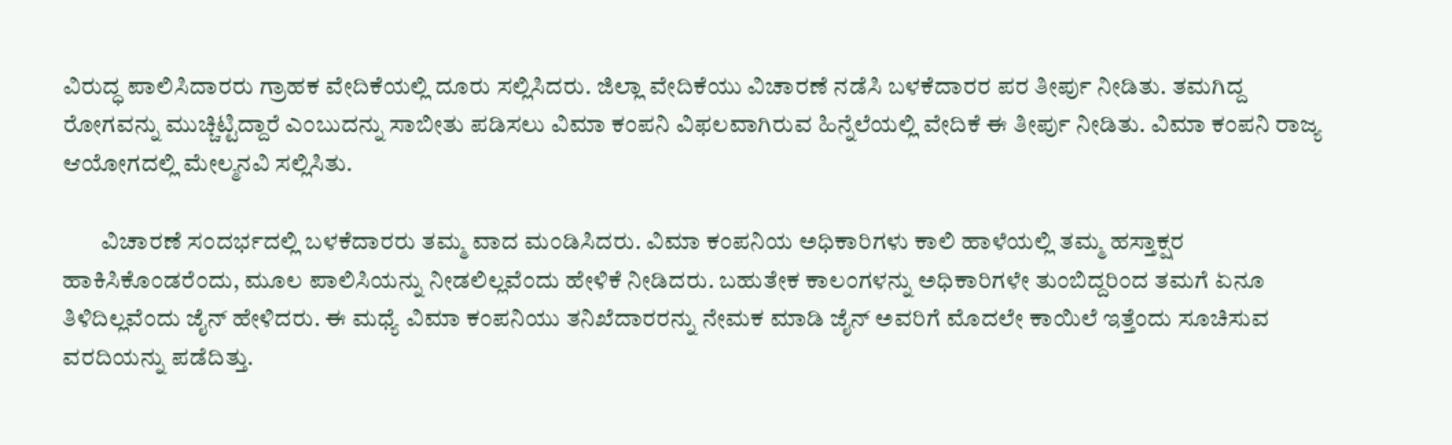ವಿರುದ್ಧ ಪಾಲಿಸಿದಾರರು ಗ್ರಾಹಕ ವೇದಿಕೆಯಲ್ಲಿ ದೂರು ಸಲ್ಲಿಸಿದರು. ಜಿಲ್ಲಾ ವೇದಿಕೆಯು ವಿಚಾರಣೆ ನಡೆಸಿ ಬಳಕೆದಾರರ ಪರ ತೀರ್ಪು ನೀಡಿತು. ತಮಗಿದ್ದ ರೋಗವನ್ನು ಮುಚ್ಚಿಟ್ಟಿದ್ದಾರೆ ಎಂಬುದನ್ನು ಸಾಬೀತು ಪಡಿಸಲು ವಿಮಾ ಕಂಪನಿ ವಿಫ‌ಲವಾಗಿರುವ ಹಿನ್ನೆಲೆಯಲ್ಲಿ ವೇದಿಕೆ ಈ ತೀರ್ಪು ನೀಡಿತು. ವಿಮಾ ಕಂಪನಿ ರಾಜ್ಯ ಆಯೋಗದಲ್ಲಿ ಮೇಲ್ಮನವಿ ಸಲ್ಲಿಸಿತು.

        ವಿಚಾರಣೆ ಸಂದರ್ಭದಲ್ಲಿ ಬಳಕೆದಾರರು ತಮ್ಮ ವಾದ ಮಂಡಿಸಿದರು. ವಿಮಾ ಕಂಪನಿಯ ಅಧಿಕಾರಿಗಳು ಕಾಲಿ ಹಾಳೆಯಲ್ಲಿ ತಮ್ಮ ಹಸ್ತಾಕ್ಷರ ಹಾಕಿಸಿಕೊಂಡರೆಂದು, ಮೂಲ ಪಾಲಿಸಿಯನ್ನು ನೀಡಲಿಲ್ಲವೆಂದು ಹೇಳಿಕೆ ನೀಡಿದರು. ಬಹುತೇಕ ಕಾಲಂಗಳನ್ನು ಅಧಿಕಾರಿಗಳೇ ತುಂಬಿದ್ದರಿಂದ ತಮಗೆ ಏನೂ ತಿಳಿದಿಲ್ಲವೆಂದು ಜೈನ್‌ ಹೇಳಿದರು. ಈ ಮಧ್ಯೆ ವಿಮಾ ಕಂಪನಿಯು ತನಿಖೆದಾರರನ್ನು ನೇಮಕ ಮಾಡಿ ಜೈನ್‌ ಅವರಿಗೆ ಮೊದಲೇ ಕಾಯಿಲೆ ಇತ್ತೆಂದು ಸೂಚಿಸುವ ವರದಿಯನ್ನು ಪಡೆದಿತ್ತು.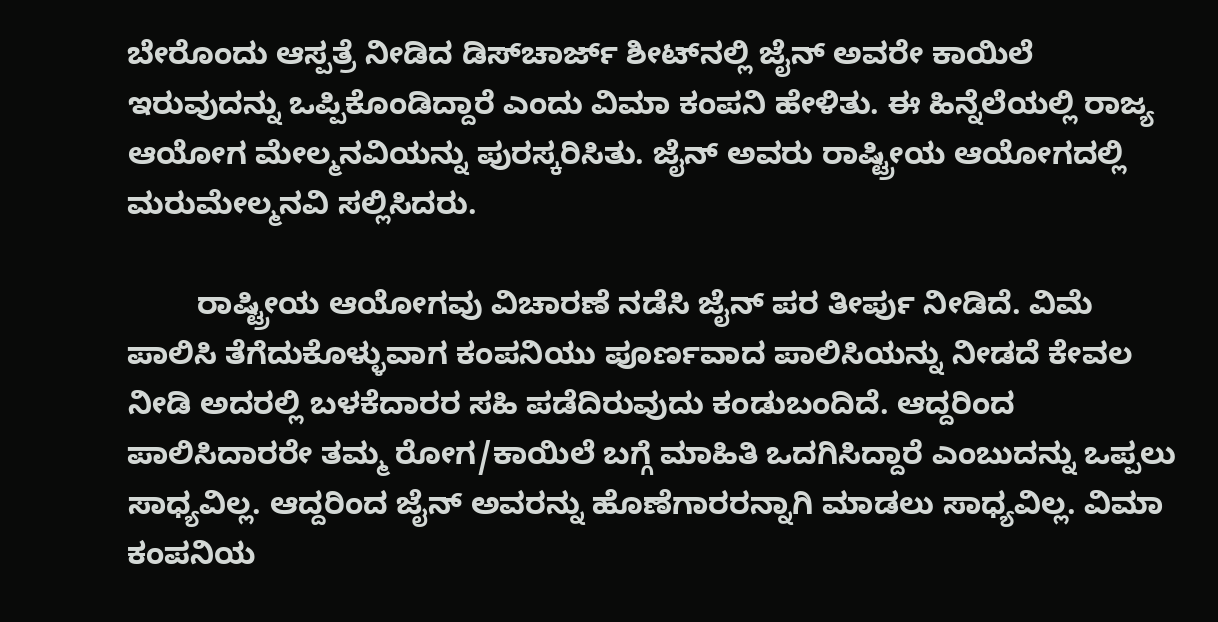ಬೇರೊಂದು ಆಸ್ಪತ್ರೆ ನೀಡಿದ ಡಿಸ್‌ಚಾರ್ಜ್‌ ಶೀಟ್‌ನಲ್ಲಿ ಜೈನ್‌ ಅವರೇ ಕಾಯಿಲೆ ಇರುವುದನ್ನು ಒಪ್ಪಿಕೊಂಡಿದ್ದಾರೆ ಎಂದು ವಿಮಾ ಕಂಪನಿ ಹೇಳಿತು. ಈ ಹಿನ್ನೆಲೆಯಲ್ಲಿ ರಾಜ್ಯ ಆಯೋಗ ಮೇಲ್ಮನವಿಯನ್ನು ಪುರಸ್ಕರಿಸಿತು. ಜೈನ್‌ ಅವರು ರಾಷ್ಟ್ರೀಯ ಆಯೋಗದಲ್ಲಿ ಮರುಮೇಲ್ಮನವಿ ಸಲ್ಲಿಸಿದರು.

        ರಾಷ್ಟ್ರೀಯ ಆಯೋಗವು ವಿಚಾರಣೆ ನಡೆಸಿ ಜೈನ್‌ ಪರ ತೀರ್ಪು ನೀಡಿದೆ. ವಿಮೆ ಪಾಲಿಸಿ ತೆಗೆದುಕೊಳ್ಳುವಾಗ ಕಂಪನಿಯು ಪೂರ್ಣವಾದ ಪಾಲಿಸಿಯನ್ನು ನೀಡದೆ ಕೇವಲ ನೀಡಿ ಅದರಲ್ಲಿ ಬಳಕೆದಾರರ ಸಹಿ ಪಡೆದಿರುವುದು ಕಂಡುಬಂದಿದೆ. ಆದ್ದರಿಂದ ಪಾಲಿಸಿದಾರರೇ ತಮ್ಮ ರೋಗ/ಕಾಯಿಲೆ ಬಗ್ಗೆ ಮಾಹಿತಿ ಒದಗಿಸಿದ್ದಾರೆ ಎಂಬುದನ್ನು ಒಪ್ಪಲು ಸಾಧ್ಯವಿಲ್ಲ. ಆದ್ದರಿಂದ ಜೈನ್‌ ಅವರನ್ನು ಹೊಣೆಗಾರರನ್ನಾಗಿ ಮಾಡಲು ಸಾಧ್ಯವಿಲ್ಲ. ವಿಮಾ ಕಂಪನಿಯ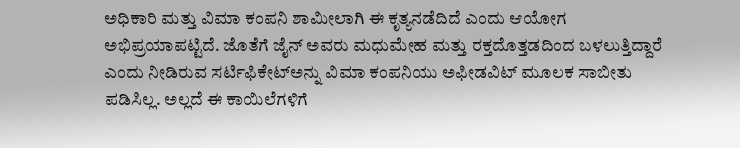ಅಧಿಕಾರಿ ಮತ್ತು ವಿಮಾ ಕಂಪನಿ ಶಾಮೀಲಾಗಿ ಈ ಕೃತ್ಯನಡೆದಿದೆ ಎಂದು ಆಯೋಗ ಅಭಿಪ್ರಯಾಪಟ್ಟಿದೆ. ಜೊತೆಗೆ ಜೈನ್‌ ಅವರು ಮಧುಮೇಹ ಮತ್ತು ರಕ್ತದೊತ್ತಡದಿಂದ ಬಳಲುತ್ತಿದ್ದಾರೆ ಎಂದು ನೀಡಿರುವ ಸರ್ಟಿಫಿಕೇಟ್‌ಅನ್ನು ವಿಮಾ ಕಂಪನಿಯು ಅಫೀಡವಿಟ್‌ ಮೂಲಕ ಸಾಬೀತು ಪಡಿಸಿಲ್ಲ. ಅಲ್ಲದೆ ಈ ಕಾಯಿಲೆಗಳಿಗೆ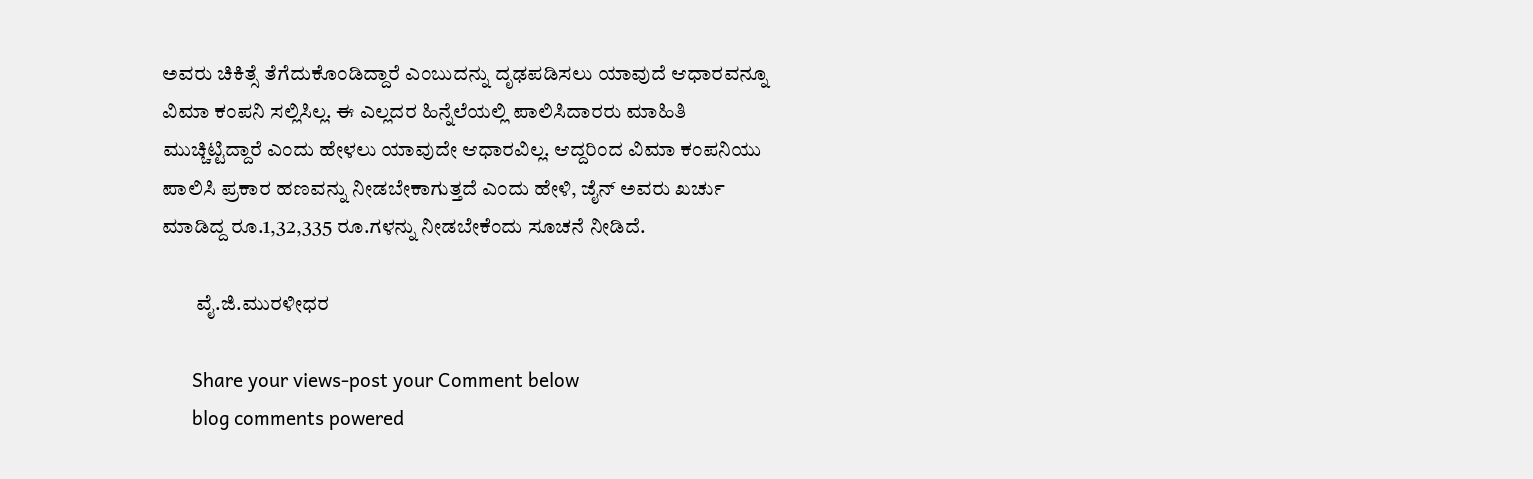ಅವರು ಚಿಕಿತ್ಸೆ ತೆಗೆದುಕೊಂಡಿದ್ದಾರೆ ಎಂಬುದನ್ನು ದೃಢಪಡಿಸಲು ಯಾವುದೆ ಆಧಾರವನ್ನೂ ವಿಮಾ ಕಂಪನಿ ಸಲ್ಲಿಸಿಲ್ಲ. ಈ ಎಲ್ಲದರ ಹಿನ್ನೆಲೆಯಲ್ಲಿ ಪಾಲಿಸಿದಾರರು ಮಾಹಿತಿ ಮುಚ್ಚಿಟ್ಟಿದ್ದಾರೆ ಎಂದು ಹೇಳಲು ಯಾವುದೇ ಆಧಾರವಿಲ್ಲ. ಆದ್ದರಿಂದ ವಿಮಾ ಕಂಪನಿಯು ಪಾಲಿಸಿ ಪ್ರಕಾರ ಹಣವನ್ನು ನೀಡಬೇಕಾಗುತ್ತದೆ ಎಂದು ಹೇಳಿ, ಜೈನ್‌ ಅವರು ಖರ್ಚು ಮಾಡಿದ್ದ ರೂ.1,32,335 ರೂ.ಗಳನ್ನು ನೀಡಬೇಕೆಂದು ಸೂಚನೆ ನೀಡಿದೆ.

        ವೈ.ಜಿ.ಮುರಳೀಧರ

      Share your views-post your Comment below
      blog comments powered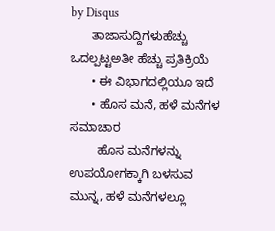by Disqus
      ತಾಜಾಸುದ್ದಿಗಳುಹೆಚ್ಚು ಒದಲ್ಪಟ್ಟಅತೀ ಹೆಚ್ಚು ಪ್ರತಿಕ್ರಿಯೆ
      • ಈ ವಿಭಾಗದಲ್ಲಿಯೂ ಇದೆ
      • ಹೊಸ ಮನೆ, ಹಳೆ ಮನೆಗಳ ಸಮಾಚಾರ
        ಹೊಸ ಮನೆಗಳನ್ನು ಉಪಯೋಗಕ್ಕಾಗಿ ಬಳಸುವ ಮುನ್ನ, ಹಳೆ ಮನೆಗಳಲ್ಲೂ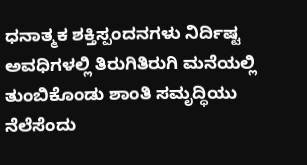ಧನಾತ್ಮಕ ಶಕ್ತಿಸ್ಪಂದನಗಳು ನಿರ್ದಿಷ್ಟ ಅವಧಿಗಳಲ್ಲಿ ತಿರುಗಿತಿರುಗಿ ಮನೆಯಲ್ಲಿ ತುಂಬಿಕೊಂಡು ಶಾಂತಿ ಸಮೃದ್ಧಿಯು ನೆಲೆಸೆಂದು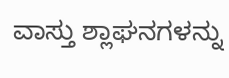ವಾಸ್ತು ಶ್ಲಾಘನಗಳನ್ನು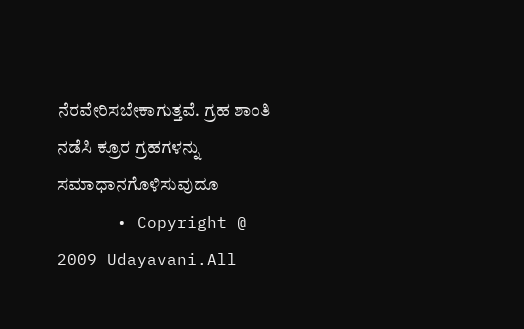ನೆರವೇರಿಸಬೇಕಾಗುತ್ತವೆ. ಗ್ರಹ ಶಾಂತಿ ನಡೆಸಿ ಕ್ರೂರ ಗ್ರಹಗಳನ್ನು ಸಮಾಧಾನಗೊಳಿಸುವುದೂ
      • Copyright @ 2009 Udayavani.All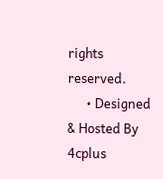rights reserved.
      • Designed & Hosted By 4cplus